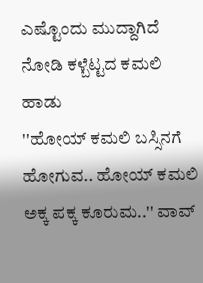ಎಷ್ಟೊಂದು ಮುದ್ದಾಗಿದೆ ನೋಡಿ ಕಳ್ಬೆಟ್ಟದ ಕಮಲಿ ಹಾಡು
''ಹೋಯ್ ಕಮಲಿ ಬಸ್ಸಿನಗೆ ಹೋಗುವ.. ಹೋಯ್ ಕಮಲಿ ಅಕ್ಕ ಪಕ್ಕ ಕೂರುಮ..'' ವಾವ್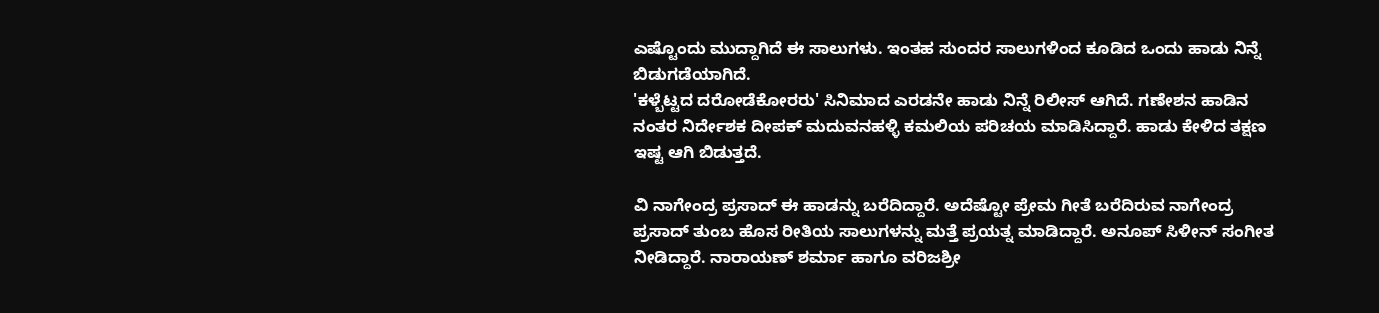ಎಷ್ಟೊಂದು ಮುದ್ದಾಗಿದೆ ಈ ಸಾಲುಗಳು. ಇಂತಹ ಸುಂದರ ಸಾಲುಗಳಿಂದ ಕೂಡಿದ ಒಂದು ಹಾಡು ನಿನ್ನೆ ಬಿಡುಗಡೆಯಾಗಿದೆ.
'ಕಳ್ಬೆಟ್ಟದ ದರೋಡೆಕೋರರು' ಸಿನಿಮಾದ ಎರಡನೇ ಹಾಡು ನಿನ್ನೆ ರಿಲೀಸ್ ಆಗಿದೆ. ಗಣೇಶನ ಹಾಡಿನ ನಂತರ ನಿರ್ದೇಶಕ ದೀಪಕ್ ಮದುವನಹಳ್ಳಿ ಕಮಲಿಯ ಪರಿಚಯ ಮಾಡಿಸಿದ್ದಾರೆ. ಹಾಡು ಕೇಳಿದ ತಕ್ಷಣ ಇಷ್ಟ ಆಗಿ ಬಿಡುತ್ತದೆ.

ವಿ ನಾಗೇಂದ್ರ ಪ್ರಸಾದ್ ಈ ಹಾಡನ್ನು ಬರೆದಿದ್ದಾರೆ. ಅದೆಷ್ಟೋ ಪ್ರೇಮ ಗೀತೆ ಬರೆದಿರುವ ನಾಗೇಂದ್ರ ಪ್ರಸಾದ್ ತುಂಬ ಹೊಸ ರೀತಿಯ ಸಾಲುಗಳನ್ನು ಮತ್ತೆ ಪ್ರಯತ್ನ ಮಾಡಿದ್ದಾರೆ. ಅನೂಪ್ ಸಿಳೀನ್ ಸಂಗೀತ ನೀಡಿದ್ದಾರೆ. ನಾರಾಯಣ್ ಶರ್ಮಾ ಹಾಗೂ ವರಿಜಶ್ರೀ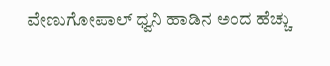ವೇಣುಗೋಪಾಲ್ ಧ್ವನಿ ಹಾಡಿನ ಅಂದ ಹೆಚ್ಚು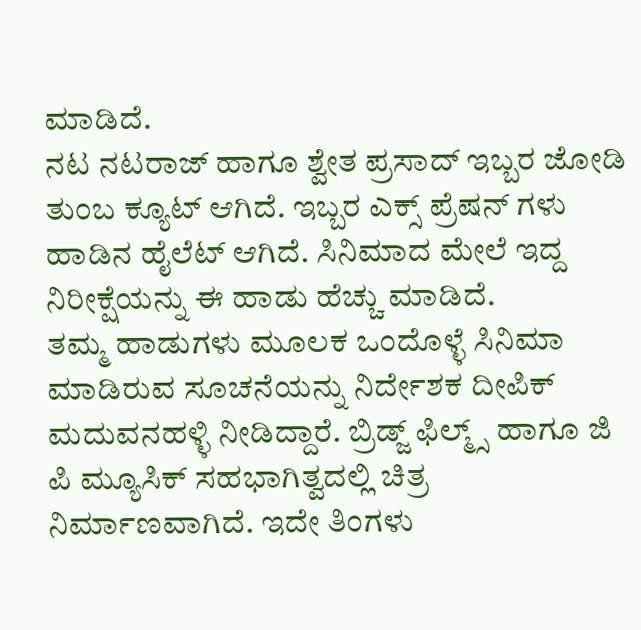ಮಾಡಿದೆ.
ನಟ ನಟರಾಜ್ ಹಾಗೂ ಶ್ವೇತ ಪ್ರಸಾದ್ ಇಬ್ಬರ ಜೋಡಿ ತುಂಬ ಕ್ಯೂಟ್ ಆಗಿದೆ. ಇಬ್ಬರ ಎಕ್ಸ್ ಪ್ರೆಷನ್ ಗಳು ಹಾಡಿನ ಹೈಲೆಟ್ ಆಗಿದೆ. ಸಿನಿಮಾದ ಮೇಲೆ ಇದ್ದ ನಿರೀಕ್ಷೆಯನ್ನು ಈ ಹಾಡು ಹೆಚ್ಚು ಮಾಡಿದೆ.
ತಮ್ಮ ಹಾಡುಗಳು ಮೂಲಕ ಒಂದೊಳ್ಳೆ ಸಿನಿಮಾ ಮಾಡಿರುವ ಸೂಚನೆಯನ್ನು ನಿರ್ದೇಶಕ ದೀಪಿಕ್ ಮದುವನಹಳ್ಳಿ ನೀಡಿದ್ದಾರೆ. ಬ್ರಿಡ್ಜ್ ಫಿಲ್ಮ್ಸ್ ಹಾಗೂ ಜಿ ಪಿ ಮ್ಯೂಸಿಕ್ ಸಹಭಾಗಿತ್ವದಲ್ಲಿ ಚಿತ್ರ ನಿರ್ಮಾಣವಾಗಿದೆ. ಇದೇ ತಿಂಗಳು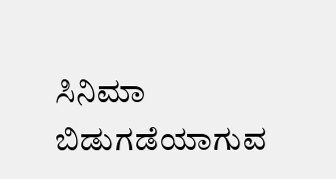ಸಿನಿಮಾ ಬಿಡುಗಡೆಯಾಗುವ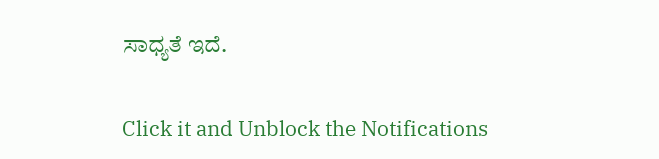ಸಾಧ್ಯತೆ ಇದೆ.


Click it and Unblock the Notifications